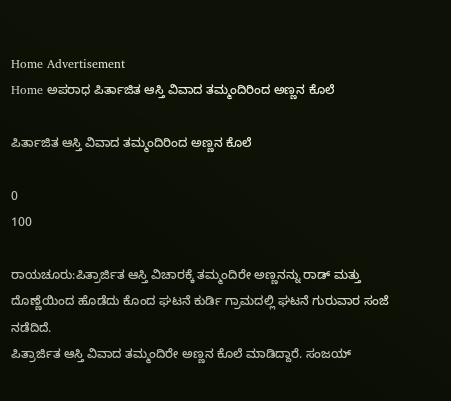Home Advertisement
Home ಅಪರಾಧ ಪಿರ್ತಾಜಿತ ಆಸ್ತಿ ವಿವಾದ ತಮ್ಮಂದಿರಿಂದ ಅಣ್ಣನ ಕೊಲೆ

ಪಿರ್ತಾಜಿತ ಆಸ್ತಿ ವಿವಾದ ತಮ್ಮಂದಿರಿಂದ ಅಣ್ಣನ ಕೊಲೆ

0
100

ರಾಯಚೂರು:ಪಿತ್ರಾರ್ಜಿತ ಆಸ್ತಿ ವಿಚಾರಕ್ಕೆ ತಮ್ಮಂದಿರೇ ಅಣ್ಣನನ್ನು ರಾಡ್ ಮತ್ತು ದೊಣ್ಣೆಯಿಂದ ಹೊಡೆದು ಕೊಂದ ಘಟನೆ ಕುರ್ಡಿ ಗ್ರಾಮದಲ್ಲಿ ಘಟನೆ ಗುರುವಾರ ಸಂಜೆ ನಡೆದಿದೆ.
ಪಿತ್ರಾರ್ಜಿತ ಆಸ್ತಿ ವಿವಾದ ತಮ್ಮಂದಿರೇ ಅಣ್ಣನ ಕೊಲೆ ಮಾಡಿದ್ದಾರೆ. ಸಂಜಯ್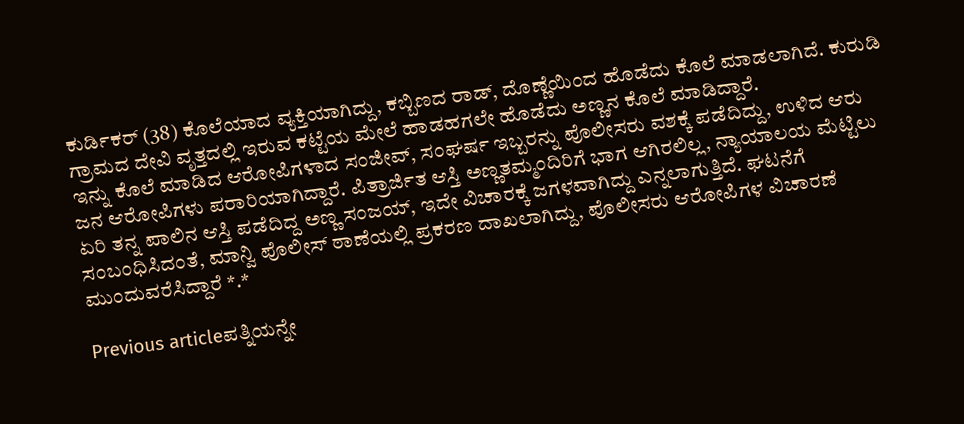ಕುರ್ಡಿಕರ್ (38) ಕೊಲೆಯಾದ ವ್ಯಕ್ತಿಯಾಗಿದ್ದು, ಕಬ್ಬಿಣದ ರಾಡ್, ದೊಣ್ಣೆಯಿಂದ ಹೊಡೆದು ಕೊಲೆ ಮಾಡಲಾಗಿದೆ. ಕುರುಡಿ ಗ್ರಾಮದ ದೇವಿ ವೃತ್ತದಲ್ಲಿ ಇರುವ ಕಟ್ಟೆಯ ಮೇಲೆ ಹಾಡಹಗಲೇ ಹೊಡೆದು ಅಣ್ಣನ ಕೊಲೆ ಮಾಡಿದ್ದಾರೆ.
ಇನ್ನು ಕೊಲೆ ಮಾಡಿದ ಆರೋಪಿಗಳಾದ ಸಂಜೀವ್, ಸಂಘರ್ಷ ಇಬ್ಬರನ್ನು ಪೊಲೀಸರು ವಶಕ್ಕೆ ಪಡೆದಿದ್ದು, ಉಳಿದ ಆರು ಜನ ಆರೋಪಿಗಳು ಪರಾರಿಯಾಗಿದ್ದಾರೆ. ಪಿತ್ರಾರ್ಜಿತ ಆಸ್ತಿ ಅಣ್ಣತಮ್ಮಂದಿರಿಗೆ ಭಾಗ ಆಗಿರಲಿಲ್ಲ, ನ್ಯಾಯಾಲಯ ಮೆಟ್ಟಿಲು ಏರಿ ತನ್ನ ಪಾಲಿನ ಆಸ್ತಿ ಪಡೆದಿದ್ದ ಅಣ್ಣ ಸಂಜಯ್, ಇದೇ ವಿಚಾರಕ್ಕೆ ಜಗಳವಾಗಿದ್ದು ಎನ್ನಲಾಗುತ್ತಿದೆ. ಘಟನೆಗೆ ಸಂಬಂಧಿಸಿದಂತೆ, ಮಾನ್ವಿ ಪೊಲೀಸ್ ಠಾಣೆಯಲ್ಲಿ ಪ್ರಕರಣ ದಾಖಲಾಗಿದ್ದು, ಪೊಲೀಸರು ಆರೋಪಿಗಳ ವಿಚಾರಣೆ ಮುಂದುವರೆಸಿದ್ದಾರೆ *.*

Previous articleಪತ್ನಿಯನ್ನೇ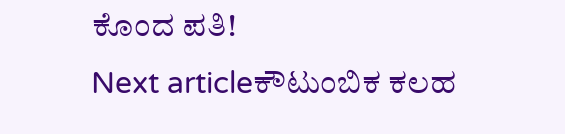ಕೊಂದ ಪತಿ!
Next articleಕೌಟುಂಬಿಕ ಕಲಹ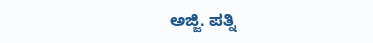ಅಜ್ಜಿ. ಪತ್ನಿ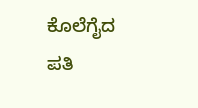ಕೊಲೆಗೈದ ಪತಿ